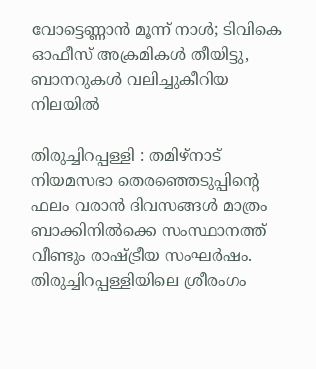വോട്ടെണ്ണാൻ മൂന്ന് നാൾ; ടിവികെ ഓഫീസ് അക്രമികൾ തീയിട്ടു, ബാനറുകൾ വലിച്ചുകീറിയ നിലയിൽ

തിരുച്ചിറപ്പള്ളി : തമിഴ്‌നാട് നിയമസഭാ തെരഞ്ഞെടുപ്പിന്റെ ഫലം വരാൻ ദിവസങ്ങൾ മാത്രം ബാക്കിനിൽക്കെ സംസ്ഥാനത്ത് വീണ്ടും രാഷ്ട്രീയ സംഘർഷം. തിരുച്ചിറപ്പള്ളിയിലെ ശ്രീരംഗം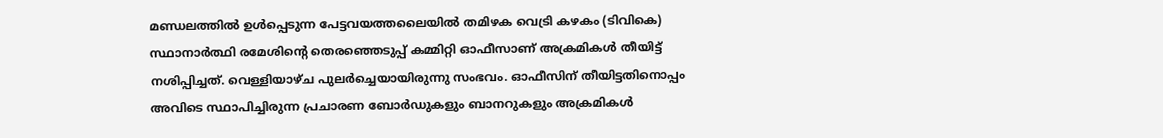മണ്ഡലത്തിൽ ഉൾപ്പെടുന്ന പേട്ടവയത്തലൈയിൽ തമിഴക വെട്രി കഴകം (ടിവികെ) സ്ഥാനാർത്ഥി രമേശിന്റെ തെരഞ്ഞെടുപ്പ് കമ്മിറ്റി ഓഫീസാണ് അക്രമികൾ തീയിട്ട് നശിപ്പിച്ചത്. വെള്ളിയാഴ്ച പുലർച്ചെയായിരുന്നു സംഭവം. ഓഫീസിന് തീയിട്ടതിനൊപ്പം അവിടെ സ്ഥാപിച്ചിരുന്ന പ്രചാരണ ബോർഡുകളും ബാനറുകളും അക്രമികൾ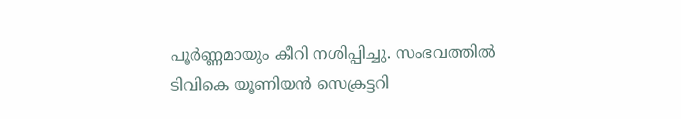പൂർണ്ണമായും കീറി നശിപ്പിച്ചു. സംഭവത്തിൽ ടിവികെ യൂണിയൻ സെക്രട്ടറി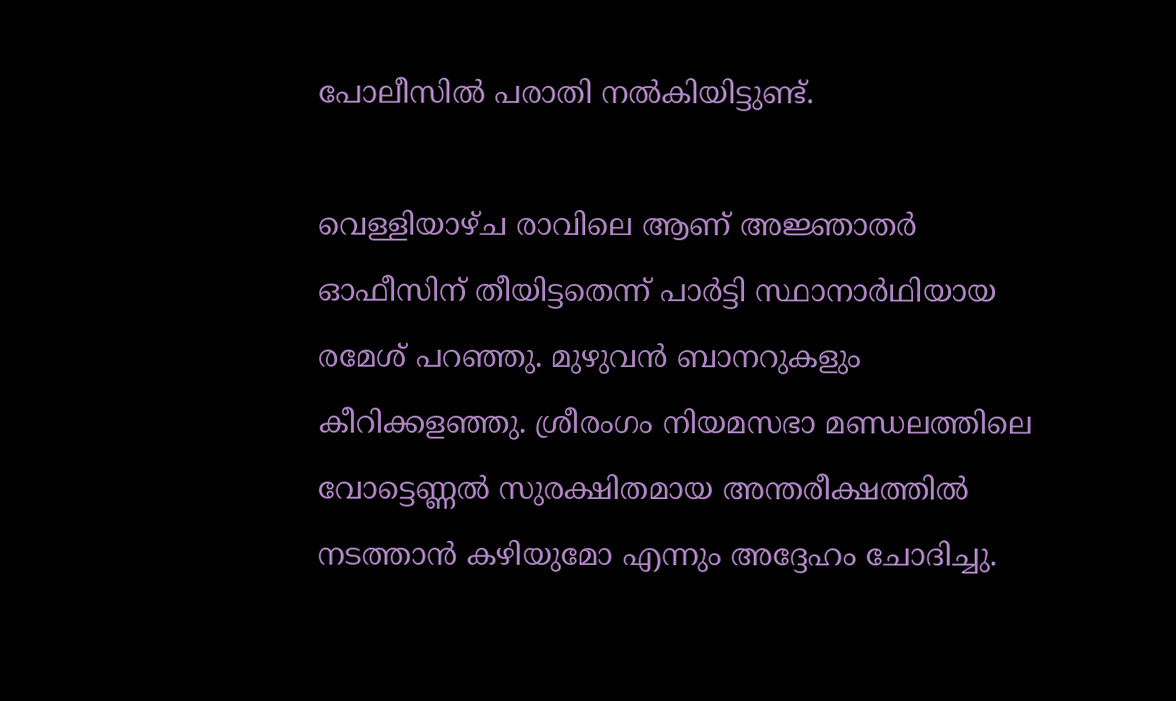പോലീസിൽ പരാതി നൽകിയിട്ടുണ്ട്.

വെള്ളിയാഴ്ച രാവിലെ ആണ് അജ്ഞാതർ ഓഫീസിന് തീയിട്ടതെന്ന് പാർട്ടി സ്ഥാനാർഥിയായ രമേശ് പറഞ്ഞു. മുഴുവൻ ബാനറുകളും കീറിക്കളഞ്ഞു. ശ്രീരംഗം നിയമസഭാ മണ്ഡലത്തിലെ വോട്ടെണ്ണൽ സുരക്ഷിതമായ അന്തരീക്ഷത്തിൽ നടത്താൻ കഴിയുമോ എന്നും അദ്ദേഹം ചോദിച്ചു.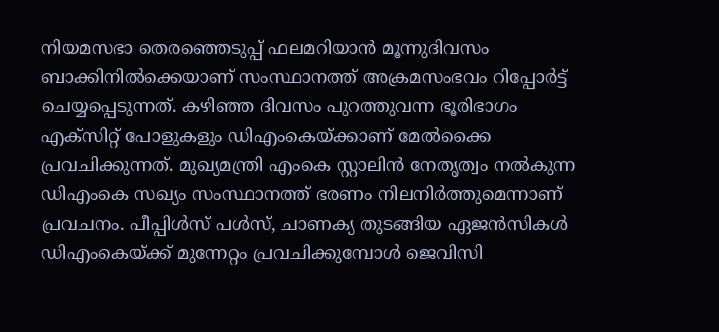നിയമസഭാ തെരഞ്ഞെടുപ്പ് ഫലമറിയാൻ മൂന്നുദിവസം ബാക്കിനിൽക്കെയാണ് സംസ്ഥാനത്ത് അക്രമസംഭവം റിപ്പോർട്ട് ചെയ്യപ്പെടുന്നത്. കഴിഞ്ഞ ദിവസം പുറത്തുവന്ന ഭൂരിഭാഗം എക്സിറ്റ് പോളുകളും ഡിഎംകെയ്ക്കാണ് മേൽക്കൈ പ്രവചിക്കുന്നത്. മുഖ്യമന്ത്രി എംകെ സ്റ്റാലിൻ നേതൃത്വം നൽകുന്ന ഡിഎംകെ സഖ്യം സംസ്ഥാനത്ത് ഭരണം നിലനിർത്തുമെന്നാണ് പ്രവചനം. പീപ്പിൾസ് പൾസ്, ചാണക്യ തുടങ്ങിയ ഏജൻസികൾ ഡിഎംകെയ്ക്ക് മുന്നേറ്റം പ്രവചിക്കുമ്പോൾ ജെവിസി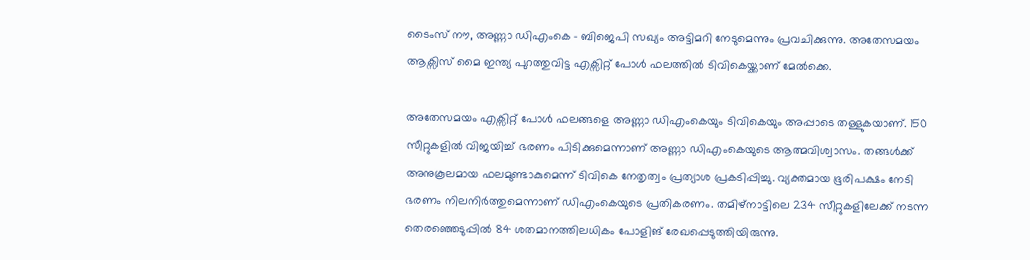ടൈംസ് നൗ, അണ്ണാ ഡിഎംകെ – ബിജെപി സഖ്യം അട്ടിമറി നേടുമെന്നും പ്രവചിക്കുന്നു. അതേസമയം ആക്സിസ് മൈ ഇന്ത്യ പുറത്തുവിട്ട എക്സിറ്റ് പോൾ ഫലത്തിൽ ടിവികെയ്ക്കാണ് മേൽക്കെ.

അതേസമയം എക്സിറ്റ് പോൾ ഫലങ്ങളെ അണ്ണാ ഡിഎംകെയും ടിവികെയും അപ്പാടെ തള്ളുകയാണ്. 150 സീറ്റുകളിൽ വിജയിച്ച് ഭരണം പിടിക്കുമെന്നാണ് അണ്ണാ ഡിഎംകെയുടെ ആത്മവിശ്വാസം. തങ്ങൾക്ക് അനുകൂലമായ ഫലമുണ്ടാകുമെന്ന് ടിവികെ നേതൃത്വം പ്രത്യാശ പ്രകടിപ്പിച്ചു. വ്യക്തമായ ഭൂരിപക്ഷം നേടി ഭരണം നിലനിർത്തുമെന്നാണ് ഡിഎംകെയുടെ പ്രതികരണം. തമിഴ്നാട്ടിലെ 234 സീറ്റുകളിലേക്ക് നടന്ന തെരഞ്ഞെടുപ്പിൽ 84 ശതമാനത്തിലധികം പോളിങ് രേഖപ്പെടുത്തിയിരുന്നു.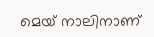മെയ് നാലിനാണ്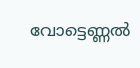വോട്ടെണ്ണൽ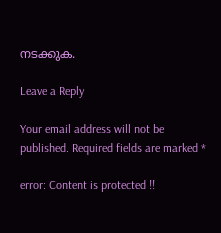നടക്കുക.

Leave a Reply

Your email address will not be published. Required fields are marked *

error: Content is protected !!